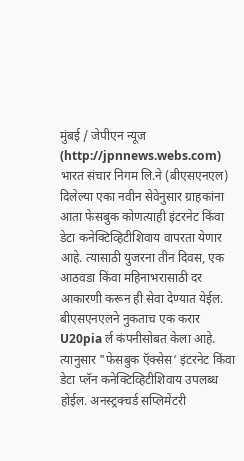मुंबई / जेपीएन न्यूज (http://jpnnews.webs.com) भारत संचार निगम लि.ने (बीएसएनएल) दिलेल्या एका नवीन सेवेनुसार ग्राहकांना आता फेसबुक कोणत्याही इंटरनेट किंवा डेटा कनेक्टिव्हिटीशिवाय वापरता येणार आहे. त्यासाठी युजरना तीन दिवस, एक आठवडा किंवा महिनाभरासाठी दर आकारणी करून ही सेवा देण्यात येईल.
बीएसएनएलने नुकताच एक करार U20pia र्ल कंपनीसोबत केला आहे. त्यानुसार "फेसबुक ऍक्सेस‘ इंटरनेट किंवा डेटा प्लॅन कनेक्टिव्हिटीशिवाय उपलब्ध होईल. अनस्ट्रक्चर्ड सप्लिमेंटरी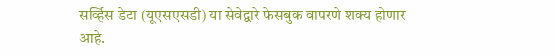सर्व्हिस डेटा (यूएसएसडी) या सेवेद्वारे फेसबुक वापरणे शक्य होणार आहे.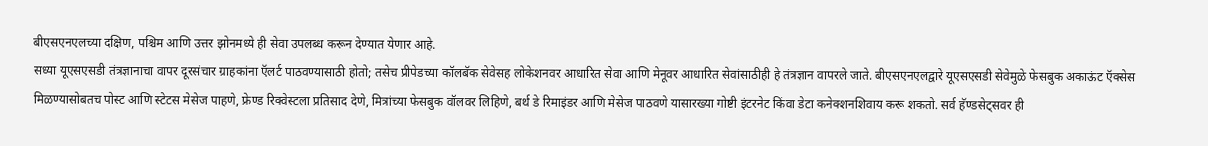बीएसएनएलच्या दक्षिण, पश्चिम आणि उत्तर झोनमध्ये ही सेवा उपलब्ध करून देण्यात येणार आहे.
सध्या यूएसएसडी तंत्रज्ञानाचा वापर दूरसंचार ग्राहकांना ऍलर्ट पाठवण्यासाठी होतो; तसेच प्रीपेडच्या कॉलबॅक सेवेसह लोकेशनवर आधारित सेवा आणि मेनूवर आधारित सेवांसाठीही हे तंत्रज्ञान वापरले जाते. बीएसएनएलद्वारे यूएसएसडी सेवेमुळे फेसबुक अकाऊंट ऍक्सेस मिळण्यासोबतच पोस्ट आणि स्टेटस मेसेज पाहणे, फ्रेण्ड रिक्वेस्टला प्रतिसाद देणे, मित्रांच्या फेसबुक वॉलवर लिहिणे, बर्थ डे रिमाइंडर आणि मेसेज पाठवणे यासारख्या गोष्टी इंटरनेट किंवा डेटा कनेक्शनशिवाय करू शकतो. सर्व हॅण्डसेट्सवर ही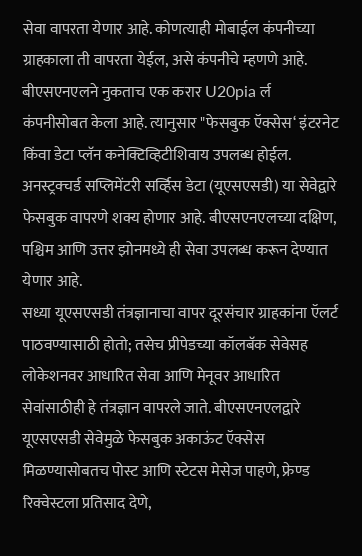सेवा वापरता येणार आहे. कोणत्याही मोबाईल कंपनीच्या ग्राहकाला ती वापरता येईल, असे कंपनीचे म्हणणे आहे.
बीएसएनएलने नुकताच एक करार U20pia र्ल कंपनीसोबत केला आहे. त्यानुसार "फेसबुक ऍक्सेस‘ इंटरनेट किंवा डेटा प्लॅन कनेक्टिव्हिटीशिवाय उपलब्ध होईल. अनस्ट्रक्चर्ड सप्लिमेंटरी सर्व्हिस डेटा (यूएसएसडी) या सेवेद्वारे फेसबुक वापरणे शक्य होणार आहे. बीएसएनएलच्या दक्षिण, पश्चिम आणि उत्तर झोनमध्ये ही सेवा उपलब्ध करून देण्यात येणार आहे.
सध्या यूएसएसडी तंत्रज्ञानाचा वापर दूरसंचार ग्राहकांना ऍलर्ट पाठवण्यासाठी होतो; तसेच प्रीपेडच्या कॉलबॅक सेवेसह लोकेशनवर आधारित सेवा आणि मेनूवर आधारित सेवांसाठीही हे तंत्रज्ञान वापरले जाते. बीएसएनएलद्वारे यूएसएसडी सेवेमुळे फेसबुक अकाऊंट ऍक्सेस मिळण्यासोबतच पोस्ट आणि स्टेटस मेसेज पाहणे, फ्रेण्ड रिक्वेस्टला प्रतिसाद देणे,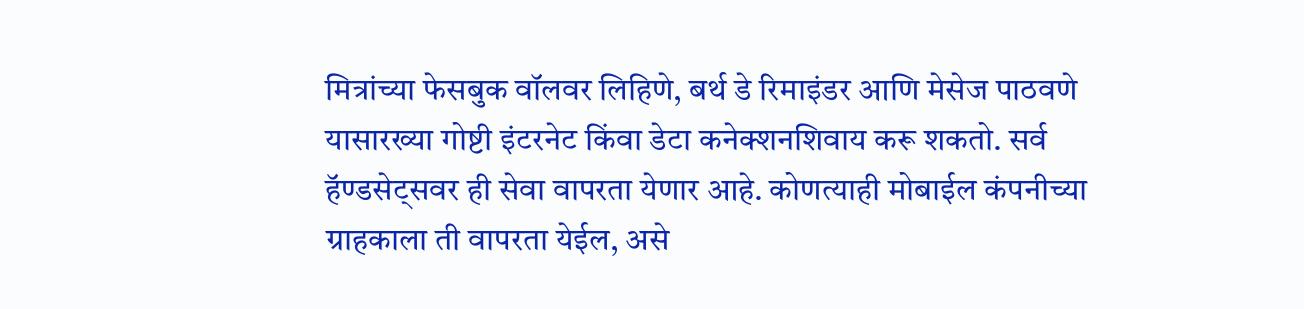मित्रांच्या फेसबुक वॉलवर लिहिणे, बर्थ डे रिमाइंडर आणि मेसेज पाठवणे यासारख्या गोष्टी इंटरनेट किंवा डेटा कनेक्शनशिवाय करू शकतो. सर्व हॅण्डसेट्सवर ही सेवा वापरता येणार आहे. कोणत्याही मोबाईल कंपनीच्या ग्राहकाला ती वापरता येईल, असे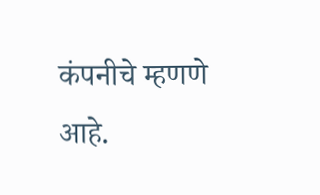कंपनीचे म्हणणे आहे.